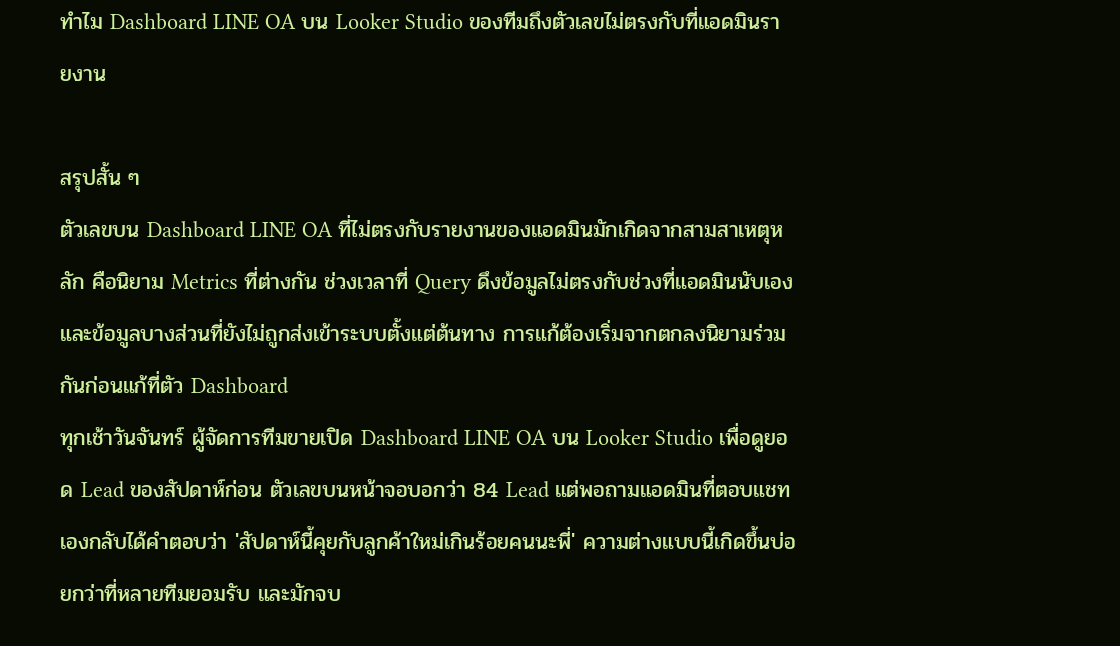ทำไม Dashboard LINE OA บน Looker Studio ของทีมถึงตัวเลขไม่ตรงกับที่แอดมินรายงาน

สรุปสั้น ๆ
ตัวเลขบน Dashboard LINE OA ที่ไม่ตรงกับรายงานของแอดมินมักเกิดจากสามสาเหตุหลัก คือนิยาม Metrics ที่ต่างกัน ช่วงเวลาที่ Query ดึงข้อมูลไม่ตรงกับช่วงที่แอดมินนับเอง และข้อมูลบางส่วนที่ยังไม่ถูกส่งเข้าระบบตั้งแต่ต้นทาง การแก้ต้องเริ่มจากตกลงนิยามร่วมกันก่อนแก้ที่ตัว Dashboard
ทุกเช้าวันจันทร์ ผู้จัดการทีมขายเปิด Dashboard LINE OA บน Looker Studio เพื่อดูยอด Lead ของสัปดาห์ก่อน ตัวเลขบนหน้าจอบอกว่า 84 Lead แต่พอถามแอดมินที่ตอบแชทเองกลับได้คำตอบว่า 'สัปดาห์นี้คุยกับลูกค้าใหม่เกินร้อยคนนะพี่' ความต่างแบบนี้เกิดขึ้นบ่อยกว่าที่หลายทีมยอมรับ และมักจบ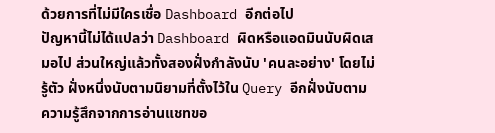ด้วยการที่ไม่มีใครเชื่อ Dashboard อีกต่อไป
ปัญหานี้ไม่ได้แปลว่า Dashboard ผิดหรือแอดมินนับผิดเสมอไป ส่วนใหญ่แล้วทั้งสองฝั่งกำลังนับ 'คนละอย่าง' โดยไม่รู้ตัว ฝั่งหนึ่งนับตามนิยามที่ตั้งไว้ใน Query อีกฝั่งนับตามความรู้สึกจากการอ่านแชทขอ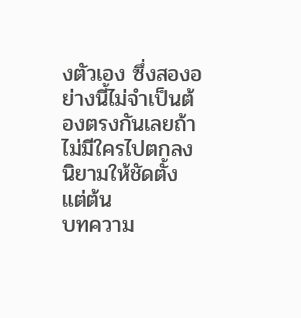งตัวเอง ซึ่งสองอย่างนี้ไม่จำเป็นต้องตรงกันเลยถ้าไม่มีใครไปตกลงนิยามให้ชัดตั้งแต่ต้น
บทความ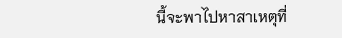นี้จะพาไปหาสาเหตุที่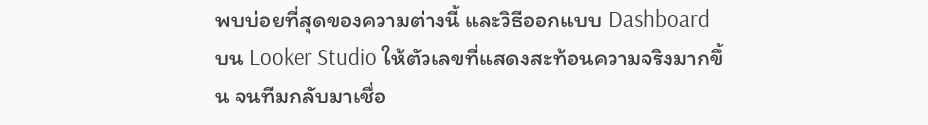พบบ่อยที่สุดของความต่างนี้ และวิธีออกแบบ Dashboard บน Looker Studio ให้ตัวเลขที่แสดงสะท้อนความจริงมากขึ้น จนทีมกลับมาเชื่อ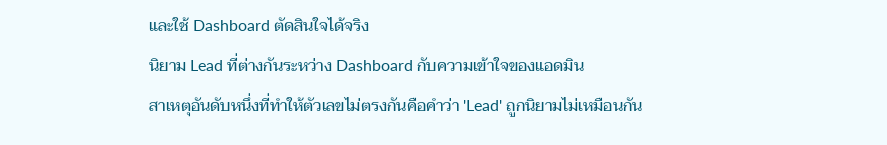และใช้ Dashboard ตัดสินใจได้จริง
นิยาม Lead ที่ต่างกันระหว่าง Dashboard กับความเข้าใจของแอดมิน
สาเหตุอันดับหนึ่งที่ทำให้ตัวเลขไม่ตรงกันคือคำว่า 'Lead' ถูกนิยามไม่เหมือนกัน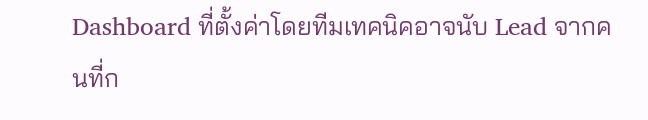Dashboard ที่ตั้งค่าโดยทีมเทคนิคอาจนับ Lead จากคนที่ก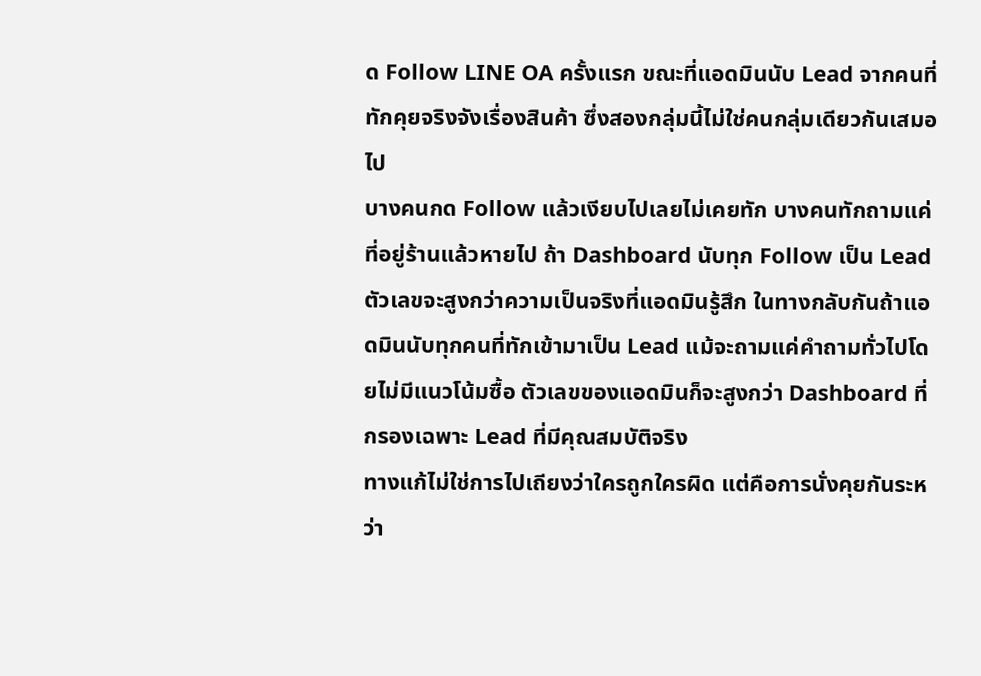ด Follow LINE OA ครั้งแรก ขณะที่แอดมินนับ Lead จากคนที่ทักคุยจริงจังเรื่องสินค้า ซึ่งสองกลุ่มนี้ไม่ใช่คนกลุ่มเดียวกันเสมอไป
บางคนกด Follow แล้วเงียบไปเลยไม่เคยทัก บางคนทักถามแค่ที่อยู่ร้านแล้วหายไป ถ้า Dashboard นับทุก Follow เป็น Lead ตัวเลขจะสูงกว่าความเป็นจริงที่แอดมินรู้สึก ในทางกลับกันถ้าแอดมินนับทุกคนที่ทักเข้ามาเป็น Lead แม้จะถามแค่คำถามทั่วไปโดยไม่มีแนวโน้มซื้อ ตัวเลขของแอดมินก็จะสูงกว่า Dashboard ที่กรองเฉพาะ Lead ที่มีคุณสมบัติจริง
ทางแก้ไม่ใช่การไปเถียงว่าใครถูกใครผิด แต่คือการนั่งคุยกันระหว่า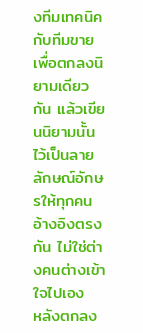งทีมเทคนิคกับทีมขายเพื่อตกลงนิยามเดียวกัน แล้วเขียนนิยามนั้นไว้เป็นลายลักษณ์อักษรให้ทุกคนอ้างอิงตรงกัน ไม่ใช่ต่างคนต่างเข้าใจไปเอง
หลังตกลง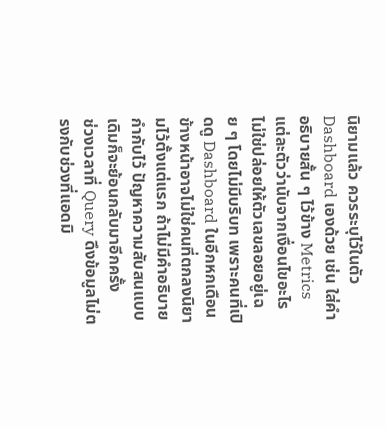นิยามแล้ว ควรระบุไว้ในตัว Dashboard เองด้วย เช่น ใส่คำอธิบายสั้น ๆ ไว้ข้าง Metrics แต่ละตัวว่านับจากเงื่อนไขอะไร ไม่ใช่ปล่อยให้ตัวเลขลอยอยู่เฉย ๆ โดยไม่มีบริบท เพราะคนที่เปิดดู Dashboard ในอีกหกเดือนข้างหน้าอาจไม่ใช่คนที่ตกลงนิยามไว้ตั้งแต่แรก ถ้าไม่มีคำอธิบายกำกับไว้ ปัญหาความสับสนแบบเดิมก็จะย้อนกลับมาอีกครั้ง
ช่วงเวลาที่ Query ดึงข้อมูลไม่ตรงกับช่วงที่แอดมิ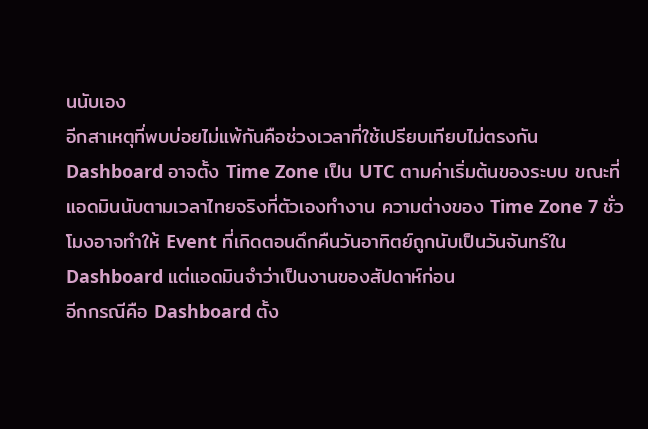นนับเอง
อีกสาเหตุที่พบบ่อยไม่แพ้กันคือช่วงเวลาที่ใช้เปรียบเทียบไม่ตรงกัน Dashboard อาจตั้ง Time Zone เป็น UTC ตามค่าเริ่มต้นของระบบ ขณะที่แอดมินนับตามเวลาไทยจริงที่ตัวเองทำงาน ความต่างของ Time Zone 7 ชั่วโมงอาจทำให้ Event ที่เกิดตอนดึกคืนวันอาทิตย์ถูกนับเป็นวันจันทร์ใน Dashboard แต่แอดมินจำว่าเป็นงานของสัปดาห์ก่อน
อีกกรณีคือ Dashboard ตั้ง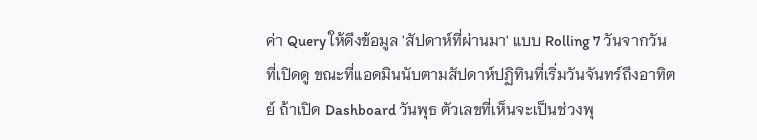ค่า Query ให้ดึงข้อมูล 'สัปดาห์ที่ผ่านมา' แบบ Rolling 7 วันจากวันที่เปิดดู ขณะที่แอดมินนับตามสัปดาห์ปฏิทินที่เริ่มวันจันทร์ถึงอาทิตย์ ถ้าเปิด Dashboard วันพุธ ตัวเลขที่เห็นจะเป็นช่วงพุ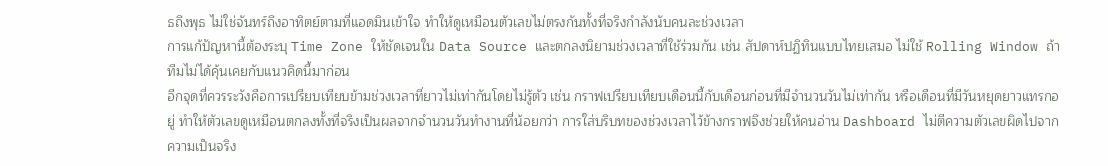ธถึงพุธ ไม่ใช่จันทร์ถึงอาทิตย์ตามที่แอดมินเข้าใจ ทำให้ดูเหมือนตัวเลขไม่ตรงกันทั้งที่จริงกำลังนับคนละช่วงเวลา
การแก้ปัญหานี้ต้องระบุ Time Zone ให้ชัดเจนใน Data Source และตกลงนิยามช่วงเวลาที่ใช้ร่วมกัน เช่น สัปดาห์ปฏิทินแบบไทยเสมอ ไม่ใช้ Rolling Window ถ้าทีมไม่ได้คุ้นเคยกับแนวคิดนี้มาก่อน
อีกจุดที่ควรระวังคือการเปรียบเทียบข้ามช่วงเวลาที่ยาวไม่เท่ากันโดยไม่รู้ตัว เช่น กราฟเปรียบเทียบเดือนนี้กับเดือนก่อนที่มีจำนวนวันไม่เท่ากัน หรือเดือนที่มีวันหยุดยาวแทรกอยู่ ทำให้ตัวเลขดูเหมือนตกลงทั้งที่จริงเป็นผลจากจำนวนวันทำงานที่น้อยกว่า การใส่บริบทของช่วงเวลาไว้ข้างกราฟจึงช่วยให้คนอ่าน Dashboard ไม่ตีความตัวเลขผิดไปจากความเป็นจริง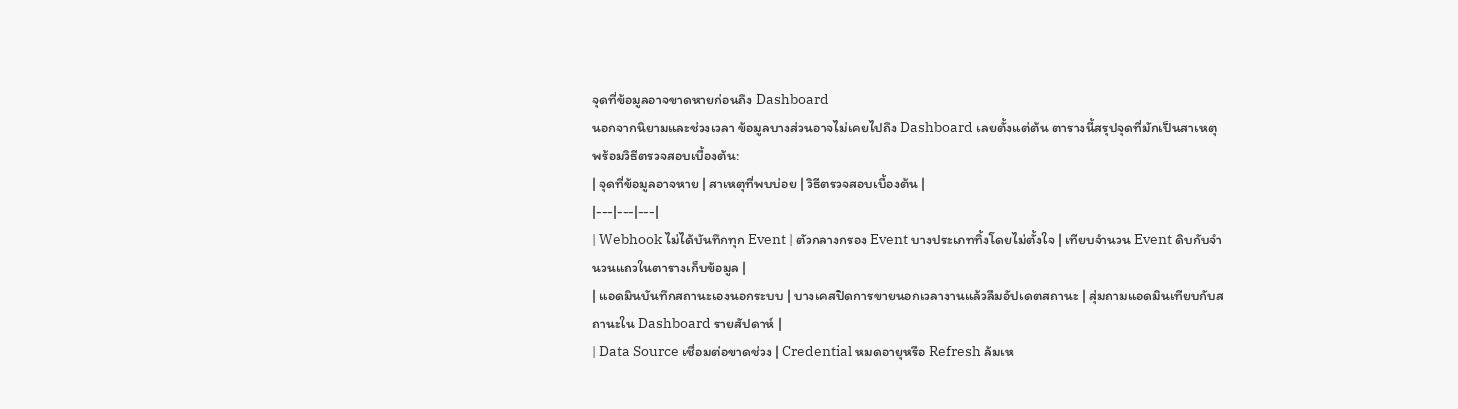จุดที่ข้อมูลอาจขาดหายก่อนถึง Dashboard
นอกจากนิยามและช่วงเวลา ข้อมูลบางส่วนอาจไม่เคยไปถึง Dashboard เลยตั้งแต่ต้น ตารางนี้สรุปจุดที่มักเป็นสาเหตุ พร้อมวิธีตรวจสอบเบื้องต้น:
| จุดที่ข้อมูลอาจหาย | สาเหตุที่พบบ่อย | วิธีตรวจสอบเบื้องต้น |
|---|---|---|
| Webhook ไม่ได้บันทึกทุก Event | ตัวกลางกรอง Event บางประเภททิ้งโดยไม่ตั้งใจ | เทียบจำนวน Event ดิบกับจำนวนแถวในตารางเก็บข้อมูล |
| แอดมินบันทึกสถานะเองนอกระบบ | บางเคสปิดการขายนอกเวลางานแล้วลืมอัปเดตสถานะ | สุ่มถามแอดมินเทียบกับสถานะใน Dashboard รายสัปดาห์ |
| Data Source เชื่อมต่อขาดช่วง | Credential หมดอายุหรือ Refresh ล้มเห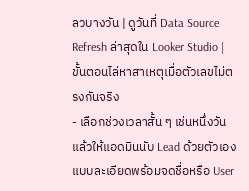ลวบางวัน | ดูวันที่ Data Source Refresh ล่าสุดใน Looker Studio |
ขั้นตอนไล่หาสาเหตุเมื่อตัวเลขไม่ตรงกันจริง
- เลือกช่วงเวลาสั้น ๆ เช่นหนึ่งวัน แล้วให้แอดมินนับ Lead ด้วยตัวเองแบบละเอียดพร้อมจดชื่อหรือ User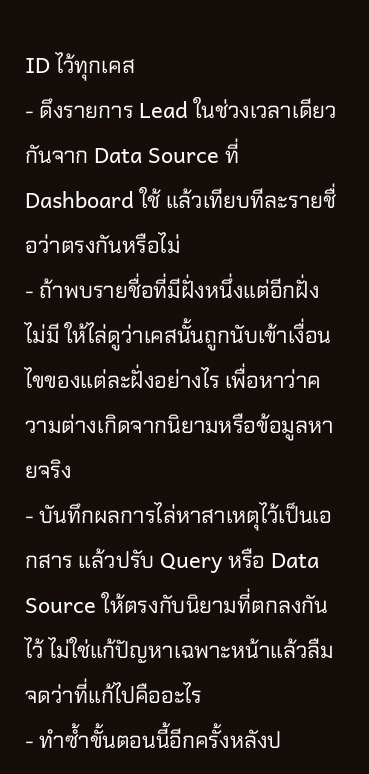ID ไว้ทุกเคส
- ดึงรายการ Lead ในช่วงเวลาเดียวกันจาก Data Source ที่ Dashboard ใช้ แล้วเทียบทีละรายชื่อว่าตรงกันหรือไม่
- ถ้าพบรายชื่อที่มีฝั่งหนึ่งแต่อีกฝั่งไม่มี ให้ไล่ดูว่าเคสนั้นถูกนับเข้าเงื่อนไขของแต่ละฝั่งอย่างไร เพื่อหาว่าความต่างเกิดจากนิยามหรือข้อมูลหายจริง
- บันทึกผลการไล่หาสาเหตุไว้เป็นเอกสาร แล้วปรับ Query หรือ Data Source ให้ตรงกับนิยามที่ตกลงกันไว้ ไม่ใช่แก้ปัญหาเฉพาะหน้าแล้วลืมจดว่าที่แก้ไปคืออะไร
- ทำซ้ำขั้นตอนนี้อีกครั้งหลังป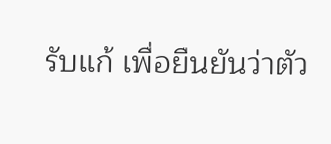รับแก้ เพื่อยืนยันว่าตัว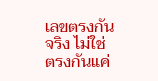เลขตรงกันจริง ไม่ใช่ตรงกันแค่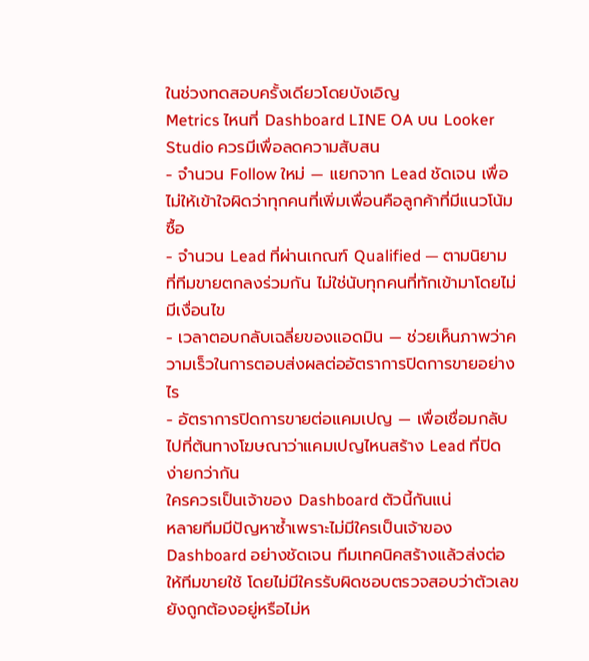ในช่วงทดสอบครั้งเดียวโดยบังเอิญ
Metrics ไหนที่ Dashboard LINE OA บน Looker Studio ควรมีเพื่อลดความสับสน
- จำนวน Follow ใหม่ — แยกจาก Lead ชัดเจน เพื่อไม่ให้เข้าใจผิดว่าทุกคนที่เพิ่มเพื่อนคือลูกค้าที่มีแนวโน้มซื้อ
- จำนวน Lead ที่ผ่านเกณฑ์ Qualified — ตามนิยามที่ทีมขายตกลงร่วมกัน ไม่ใช่นับทุกคนที่ทักเข้ามาโดยไม่มีเงื่อนไข
- เวลาตอบกลับเฉลี่ยของแอดมิน — ช่วยเห็นภาพว่าความเร็วในการตอบส่งผลต่ออัตราการปิดการขายอย่างไร
- อัตราการปิดการขายต่อแคมเปญ — เพื่อเชื่อมกลับไปที่ต้นทางโฆษณาว่าแคมเปญไหนสร้าง Lead ที่ปิดง่ายกว่ากัน
ใครควรเป็นเจ้าของ Dashboard ตัวนี้กันแน่
หลายทีมมีปัญหาซ้ำเพราะไม่มีใครเป็นเจ้าของ Dashboard อย่างชัดเจน ทีมเทคนิคสร้างแล้วส่งต่อให้ทีมขายใช้ โดยไม่มีใครรับผิดชอบตรวจสอบว่าตัวเลขยังถูกต้องอยู่หรือไม่ห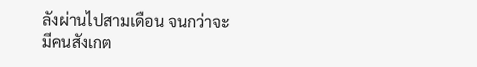ลังผ่านไปสามเดือน จนกว่าจะมีคนสังเกต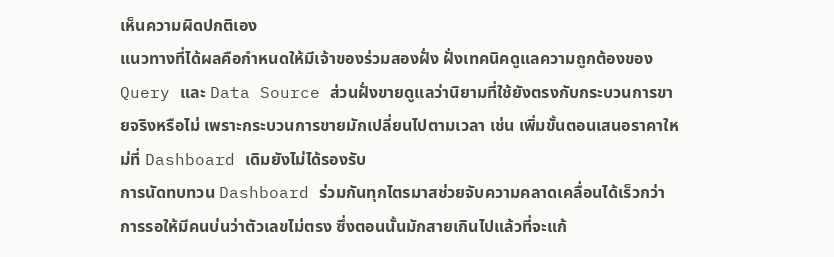เห็นความผิดปกติเอง
แนวทางที่ได้ผลคือกำหนดให้มีเจ้าของร่วมสองฝั่ง ฝั่งเทคนิคดูแลความถูกต้องของ Query และ Data Source ส่วนฝั่งขายดูแลว่านิยามที่ใช้ยังตรงกับกระบวนการขายจริงหรือไม่ เพราะกระบวนการขายมักเปลี่ยนไปตามเวลา เช่น เพิ่มขั้นตอนเสนอราคาใหม่ที่ Dashboard เดิมยังไม่ได้รองรับ
การนัดทบทวน Dashboard ร่วมกันทุกไตรมาสช่วยจับความคลาดเคลื่อนได้เร็วกว่าการรอให้มีคนบ่นว่าตัวเลขไม่ตรง ซึ่งตอนนั้นมักสายเกินไปแล้วที่จะแก้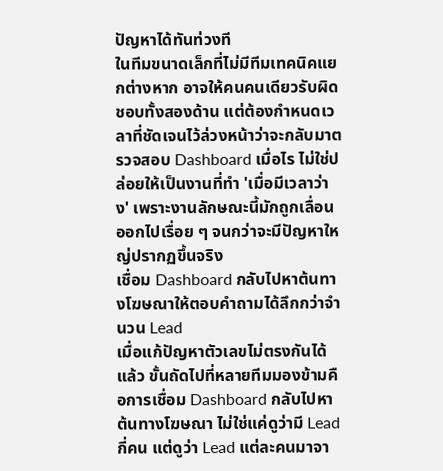ปัญหาได้ทันท่วงที
ในทีมขนาดเล็กที่ไม่มีทีมเทคนิคแยกต่างหาก อาจให้คนคนเดียวรับผิดชอบทั้งสองด้าน แต่ต้องกำหนดเวลาที่ชัดเจนไว้ล่วงหน้าว่าจะกลับมาตรวจสอบ Dashboard เมื่อไร ไม่ใช่ปล่อยให้เป็นงานที่ทำ 'เมื่อมีเวลาว่าง' เพราะงานลักษณะนี้มักถูกเลื่อนออกไปเรื่อย ๆ จนกว่าจะมีปัญหาใหญ่ปรากฏขึ้นจริง
เชื่อม Dashboard กลับไปหาต้นทางโฆษณาให้ตอบคำถามได้ลึกกว่าจำนวน Lead
เมื่อแก้ปัญหาตัวเลขไม่ตรงกันได้แล้ว ขั้นถัดไปที่หลายทีมมองข้ามคือการเชื่อม Dashboard กลับไปหาต้นทางโฆษณา ไม่ใช่แค่ดูว่ามี Lead กี่คน แต่ดูว่า Lead แต่ละคนมาจา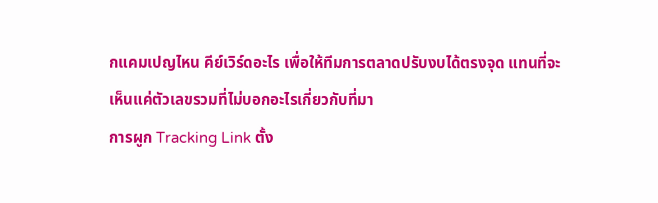กแคมเปญไหน คีย์เวิร์ดอะไร เพื่อให้ทีมการตลาดปรับงบได้ตรงจุด แทนที่จะเห็นแค่ตัวเลขรวมที่ไม่บอกอะไรเกี่ยวกับที่มา
การผูก Tracking Link ตั้ง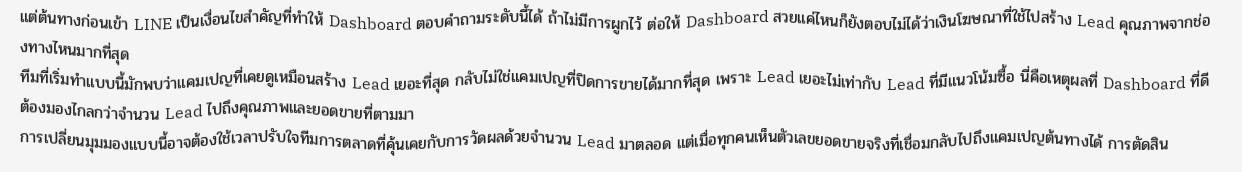แต่ต้นทางก่อนเข้า LINE เป็นเงื่อนไขสำคัญที่ทำให้ Dashboard ตอบคำถามระดับนี้ได้ ถ้าไม่มีการผูกไว้ ต่อให้ Dashboard สวยแค่ไหนก็ยังตอบไม่ได้ว่าเงินโฆษณาที่ใช้ไปสร้าง Lead คุณภาพจากช่องทางไหนมากที่สุด
ทีมที่เริ่มทำแบบนี้มักพบว่าแคมเปญที่เคยดูเหมือนสร้าง Lead เยอะที่สุด กลับไม่ใช่แคมเปญที่ปิดการขายได้มากที่สุด เพราะ Lead เยอะไม่เท่ากับ Lead ที่มีแนวโน้มซื้อ นี่คือเหตุผลที่ Dashboard ที่ดีต้องมองไกลกว่าจำนวน Lead ไปถึงคุณภาพและยอดขายที่ตามมา
การเปลี่ยนมุมมองแบบนี้อาจต้องใช้เวลาปรับใจทีมการตลาดที่คุ้นเคยกับการวัดผลด้วยจำนวน Lead มาตลอด แต่เมื่อทุกคนเห็นตัวเลขยอดขายจริงที่เชื่อมกลับไปถึงแคมเปญต้นทางได้ การตัดสิน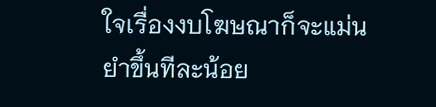ใจเรื่องงบโฆษณาก็จะแม่นยำขึ้นทีละน้อย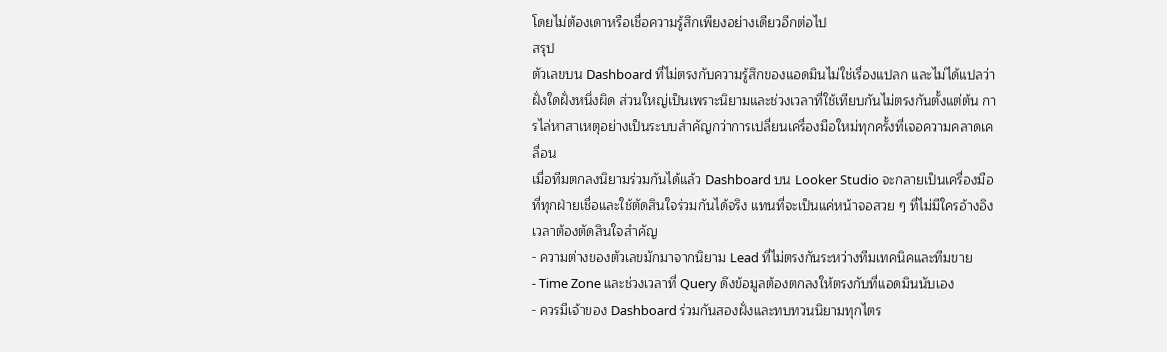โดยไม่ต้องเดาหรือเชื่อความรู้สึกเพียงอย่างเดียวอีกต่อไป
สรุป
ตัวเลขบน Dashboard ที่ไม่ตรงกับความรู้สึกของแอดมินไม่ใช่เรื่องแปลก และไม่ได้แปลว่าฝั่งใดฝั่งหนึ่งผิด ส่วนใหญ่เป็นเพราะนิยามและช่วงเวลาที่ใช้เทียบกันไม่ตรงกันตั้งแต่ต้น การไล่หาสาเหตุอย่างเป็นระบบสำคัญกว่าการเปลี่ยนเครื่องมือใหม่ทุกครั้งที่เจอความคลาดเคลื่อน
เมื่อทีมตกลงนิยามร่วมกันได้แล้ว Dashboard บน Looker Studio จะกลายเป็นเครื่องมือที่ทุกฝ่ายเชื่อและใช้ตัดสินใจร่วมกันได้จริง แทนที่จะเป็นแค่หน้าจอสวย ๆ ที่ไม่มีใครอ้างอิงเวลาต้องตัดสินใจสำคัญ
- ความต่างของตัวเลขมักมาจากนิยาม Lead ที่ไม่ตรงกันระหว่างทีมเทคนิคและทีมขาย
- Time Zone และช่วงเวลาที่ Query ดึงข้อมูลต้องตกลงให้ตรงกับที่แอดมินนับเอง
- ควรมีเจ้าของ Dashboard ร่วมกันสองฝั่งและทบทวนนิยามทุกไตร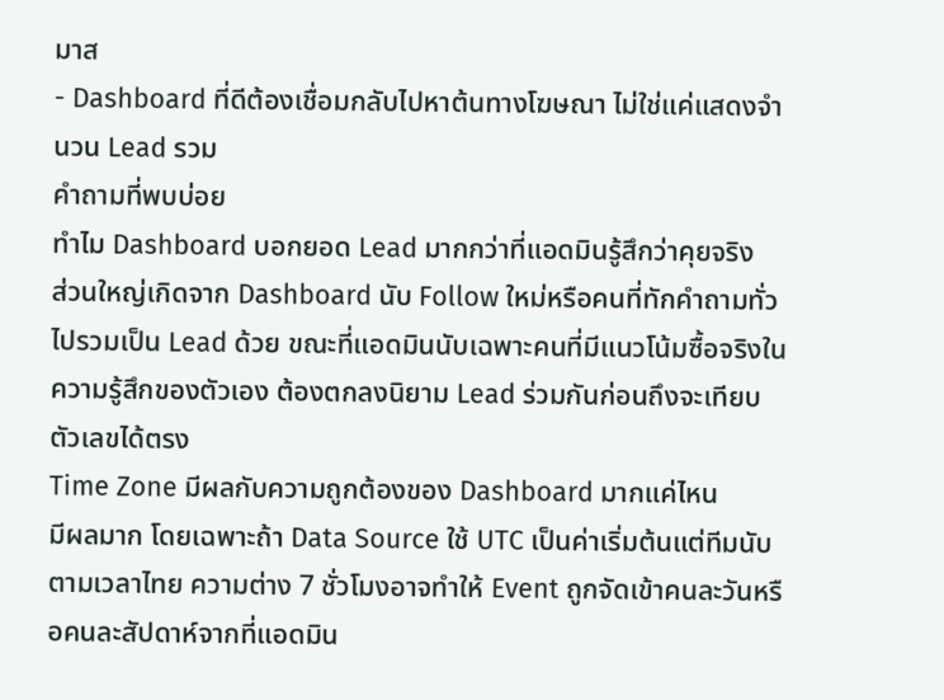มาส
- Dashboard ที่ดีต้องเชื่อมกลับไปหาต้นทางโฆษณา ไม่ใช่แค่แสดงจำนวน Lead รวม
คำถามที่พบบ่อย
ทำไม Dashboard บอกยอด Lead มากกว่าที่แอดมินรู้สึกว่าคุยจริง
ส่วนใหญ่เกิดจาก Dashboard นับ Follow ใหม่หรือคนที่ทักคำถามทั่วไปรวมเป็น Lead ด้วย ขณะที่แอดมินนับเฉพาะคนที่มีแนวโน้มซื้อจริงในความรู้สึกของตัวเอง ต้องตกลงนิยาม Lead ร่วมกันก่อนถึงจะเทียบตัวเลขได้ตรง
Time Zone มีผลกับความถูกต้องของ Dashboard มากแค่ไหน
มีผลมาก โดยเฉพาะถ้า Data Source ใช้ UTC เป็นค่าเริ่มต้นแต่ทีมนับตามเวลาไทย ความต่าง 7 ชั่วโมงอาจทำให้ Event ถูกจัดเข้าคนละวันหรือคนละสัปดาห์จากที่แอดมิน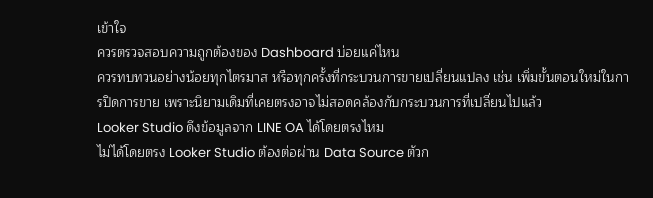เข้าใจ
ควรตรวจสอบความถูกต้องของ Dashboard บ่อยแค่ไหน
ควรทบทวนอย่างน้อยทุกไตรมาส หรือทุกครั้งที่กระบวนการขายเปลี่ยนแปลง เช่น เพิ่มขั้นตอนใหม่ในการปิดการขาย เพราะนิยามเดิมที่เคยตรงอาจไม่สอดคล้องกับกระบวนการที่เปลี่ยนไปแล้ว
Looker Studio ดึงข้อมูลจาก LINE OA ได้โดยตรงไหม
ไม่ได้โดยตรง Looker Studio ต้องต่อผ่าน Data Source ตัวก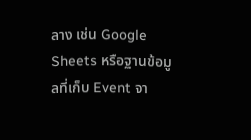ลาง เช่น Google Sheets หรือฐานข้อมูลที่เก็บ Event จา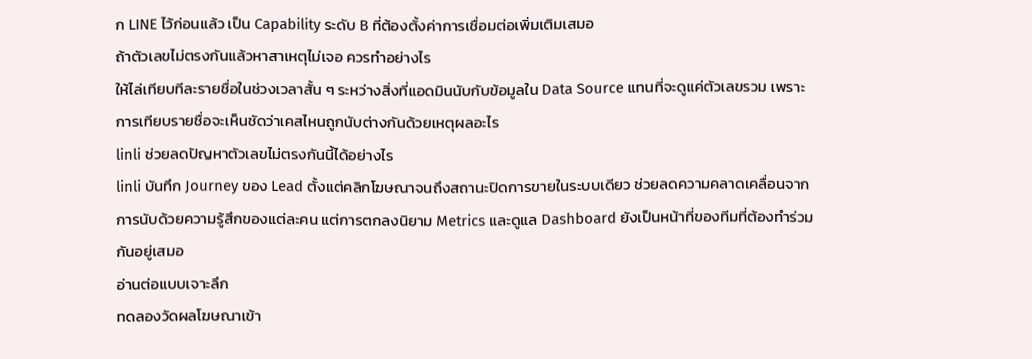ก LINE ไว้ก่อนแล้ว เป็น Capability ระดับ B ที่ต้องตั้งค่าการเชื่อมต่อเพิ่มเติมเสมอ
ถ้าตัวเลขไม่ตรงกันแล้วหาสาเหตุไม่เจอ ควรทำอย่างไร
ให้ไล่เทียบทีละรายชื่อในช่วงเวลาสั้น ๆ ระหว่างสิ่งที่แอดมินนับกับข้อมูลใน Data Source แทนที่จะดูแค่ตัวเลขรวม เพราะการเทียบรายชื่อจะเห็นชัดว่าเคสไหนถูกนับต่างกันด้วยเหตุผลอะไร
linli ช่วยลดปัญหาตัวเลขไม่ตรงกันนี้ได้อย่างไร
linli บันทึก Journey ของ Lead ตั้งแต่คลิกโฆษณาจนถึงสถานะปิดการขายในระบบเดียว ช่วยลดความคลาดเคลื่อนจากการนับด้วยความรู้สึกของแต่ละคน แต่การตกลงนิยาม Metrics และดูแล Dashboard ยังเป็นหน้าที่ของทีมที่ต้องทำร่วมกันอยู่เสมอ
อ่านต่อแบบเจาะลึก
ทดลองวัดผลโฆษณาเข้า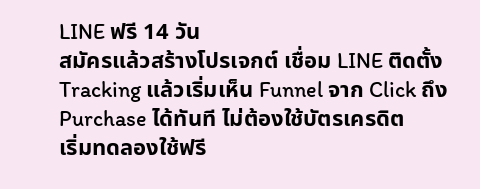LINE ฟรี 14 วัน
สมัครแล้วสร้างโปรเจกต์ เชื่อม LINE ติดตั้ง Tracking แล้วเริ่มเห็น Funnel จาก Click ถึง Purchase ได้ทันที ไม่ต้องใช้บัตรเครดิต
เริ่มทดลองใช้ฟรี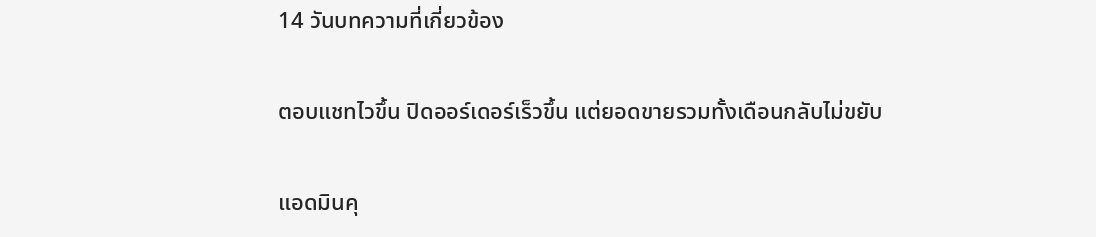14 วันบทความที่เกี่ยวข้อง

ตอบแชทไวขึ้น ปิดออร์เดอร์เร็วขึ้น แต่ยอดขายรวมทั้งเดือนกลับไม่ขยับ

แอดมินคุ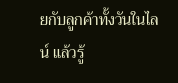ยกับลูกค้าทั้งวันในไลน์ แล้วรู้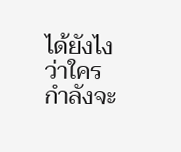ได้ยังไงว่าใครกำลังจะ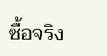ซื้อจริง